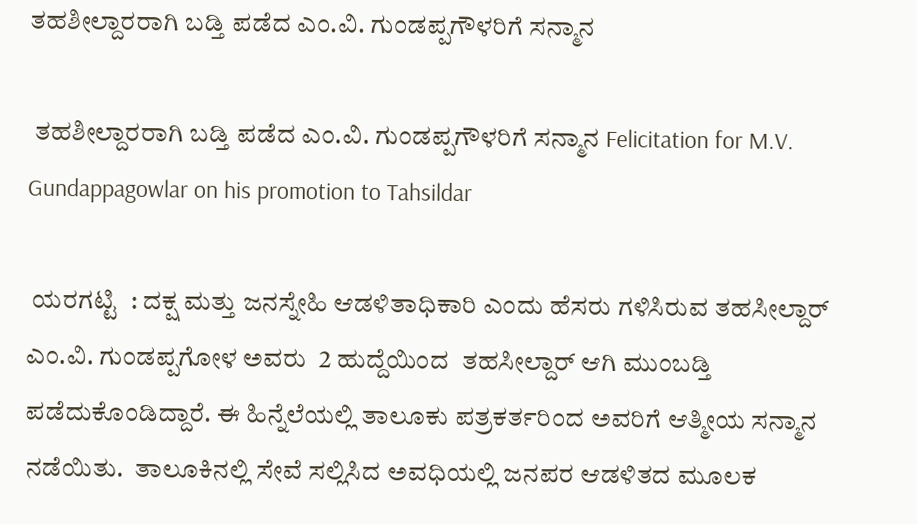ತಹಶೀಲ್ದಾರರಾಗಿ ಬಡ್ತಿ ಪಡೆದ ಎಂ.ವಿ. ಗುಂಡಪ್ಪಗೌಳರಿಗೆ ಸನ್ಮಾನ

 ತಹಶೀಲ್ದಾರರಾಗಿ ಬಡ್ತಿ ಪಡೆದ ಎಂ.ವಿ. ಗುಂಡಪ್ಪಗೌಳರಿಗೆ ಸನ್ಮಾನ Felicitation for M.V. Gundappagowlar on his promotion to Tahsildar

 ಯರಗಟ್ಟಿ  : ದಕ್ಷ ಮತ್ತು ಜನಸ್ನೇಹಿ ಆಡಳಿತಾಧಿಕಾರಿ ಎಂದು ಹೆಸರು ಗಳಿಸಿರುವ ತಹಸೀಲ್ದಾರ್ ಎಂ.ವಿ. ಗುಂಡಪ್ಪಗೋಳ ಅವರು  2 ಹುದ್ದೆಯಿಂದ  ತಹಸೀಲ್ದಾರ್ ಆಗಿ ಮುಂಬಡ್ತಿ ಪಡೆದುಕೊಂಡಿದ್ದಾರೆ. ಈ ಹಿನ್ನೆಲೆಯಲ್ಲಿ ತಾಲೂಕು ಪತ್ರಕರ್ತರಿಂದ ಅವರಿಗೆ ಆತ್ಮೀಯ ಸನ್ಮಾನ ನಡೆಯಿತು.  ತಾಲೂಕಿನಲ್ಲಿ ಸೇವೆ ಸಲ್ಲಿಸಿದ ಅವಧಿಯಲ್ಲಿ ಜನಪರ ಆಡಳಿತದ ಮೂಲಕ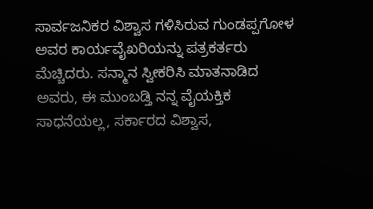ಸಾರ್ವಜನಿಕರ ವಿಶ್ವಾಸ ಗಳಿಸಿರುವ ಗುಂಡಪ್ಪಗೋಳ ಅವರ ಕಾರ್ಯವೈಖರಿಯನ್ನು ಪತ್ರಕರ್ತರು ಮೆಚ್ಚಿದರು. ಸನ್ಮಾನ ಸ್ವೀಕರಿಸಿ ಮಾತನಾಡಿದ ಅವರು, ಈ ಮುಂಬಡ್ತಿ ನನ್ನ ವೈಯಕ್ತಿಕ ಸಾಧನೆಯಲ್ಲ, ಸರ್ಕಾರದ ವಿಶ್ವಾಸ,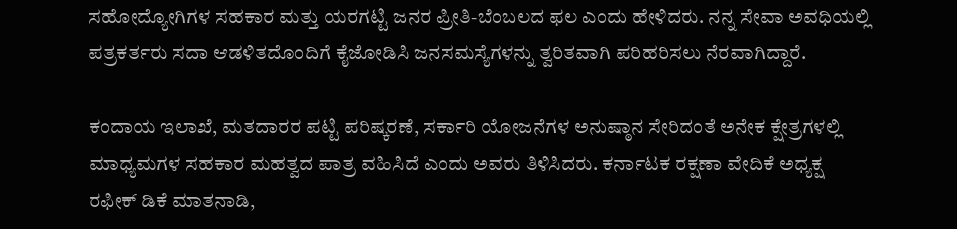ಸಹೋದ್ಯೋಗಿಗಳ ಸಹಕಾರ ಮತ್ತು ಯರಗಟ್ಟಿ ಜನರ ಪ್ರೀತಿ-ಬೆಂಬಲದ ಫಲ ಎಂದು ಹೇಳಿದರು. ನನ್ನ ಸೇವಾ ಅವಧಿಯಲ್ಲಿ ಪತ್ರಕರ್ತರು ಸದಾ ಆಡಳಿತದೊಂದಿಗೆ ಕೈಜೋಡಿಸಿ ಜನಸಮಸ್ಯೆಗಳನ್ನು ತ್ವರಿತವಾಗಿ ಪರಿಹರಿಸಲು ನೆರವಾಗಿದ್ದಾರೆ.

ಕಂದಾಯ ಇಲಾಖೆ, ಮತದಾರರ ಪಟ್ಟಿ ಪರಿಷ್ಕರಣೆ, ಸರ್ಕಾರಿ ಯೋಜನೆಗಳ ಅನುಷ್ಠಾನ ಸೇರಿದಂತೆ ಅನೇಕ ಕ್ಷೇತ್ರಗಳಲ್ಲಿ ಮಾಧ್ಯಮಗಳ ಸಹಕಾರ ಮಹತ್ವದ ಪಾತ್ರ ವಹಿಸಿದೆ ಎಂದು ಅವರು ತಿಳಿಸಿದರು. ಕರ್ನಾಟಕ ರಕ್ಷಣಾ ವೇದಿಕೆ ಅಧ್ಯಕ್ಷ ರಫೀಕ್ ಡಿಕೆ ಮಾತನಾಡಿ,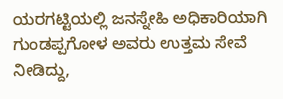ಯರಗಟ್ಟಿಯಲ್ಲಿ ಜನಸ್ನೇಹಿ ಅಧಿಕಾರಿಯಾಗಿ ಗುಂಡಪ್ಪಗೋಳ ಅವರು ಉತ್ತಮ ಸೇವೆ ನೀಡಿದ್ದು,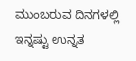ಮುಂಬರುವ ದಿನಗಳಲ್ಲಿ ಇನ್ನಷ್ಟು ಉನ್ನತ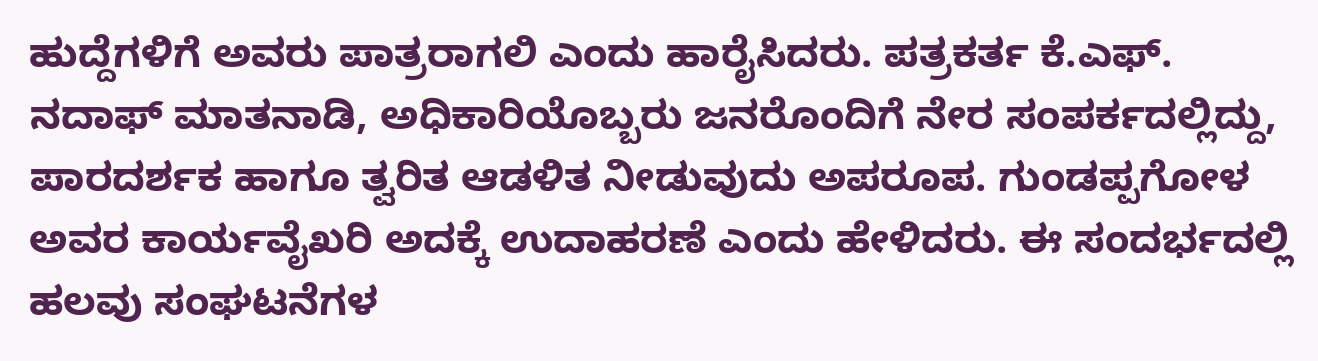ಹುದ್ದೆಗಳಿಗೆ ಅವರು ಪಾತ್ರರಾಗಲಿ ಎಂದು ಹಾರೈಸಿದರು. ಪತ್ರಕರ್ತ ಕೆ.ಎಫ್‌. ನದಾಫ್ ಮಾತನಾಡಿ, ಅಧಿಕಾರಿಯೊಬ್ಬರು ಜನರೊಂದಿಗೆ ನೇರ ಸಂಪರ್ಕದಲ್ಲಿದ್ದು, ಪಾರದರ್ಶಕ ಹಾಗೂ ತ್ವರಿತ ಆಡಳಿತ ನೀಡುವುದು ಅಪರೂಪ. ಗುಂಡಪ್ಪಗೋಳ ಅವರ ಕಾರ್ಯವೈಖರಿ ಅದಕ್ಕೆ ಉದಾಹರಣೆ ಎಂದು ಹೇಳಿದರು. ಈ ಸಂದರ್ಭದಲ್ಲಿ ಹಲವು ಸಂಘಟನೆಗಳ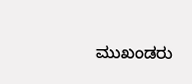ಮುಖಂಡರು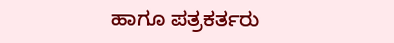ಹಾಗೂ ಪತ್ರಕರ್ತರು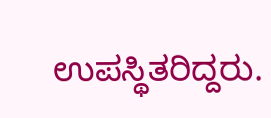ಉಪಸ್ಥಿತರಿದ್ದರು.